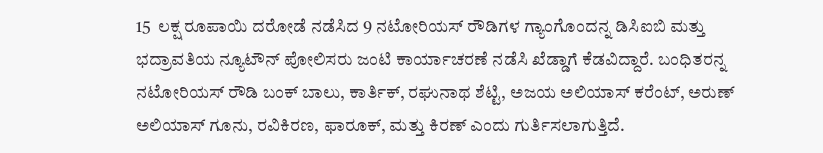15  ಲಕ್ಷ ರೂಪಾಯಿ ದರೋಡೆ ನಡೆಸಿದ 9 ನಟೋರಿಯಸ್ ರೌಡಿಗಳ ಗ್ಯಾಂಗೊಂದನ್ನ ಡಿಸಿಐಬಿ ಮತ್ತು ಭದ್ರಾವತಿಯ ನ್ಯೂಟೌನ್ ಪೋಲಿಸರು ಜಂಟಿ ಕಾರ್ಯಾಚರಣೆ ನಡೆಸಿ ಖೆಡ್ಡಾಗೆ ಕೆಡವಿದ್ದಾರೆ. ಬಂಧಿತರನ್ನ ನಟೋರಿಯಸ್ ರೌಡಿ ಬಂಕ್ ಬಾಲು, ಕಾರ್ತಿಕ್‌, ರಘುನಾಥ ಶೆಟ್ಟಿ, ಅಜಯ ಅಲಿಯಾಸ್ ಕರೆಂಟ್, ಅರುಣ್ ಅಲಿಯಾಸ್ ಗೂನು, ರವಿಕಿರಣ, ಫಾರೂಕ್, ಮತ್ತು ಕಿರಣ್ ಎಂದು ಗುರ್ತಿಸಲಾಗುತ್ತಿದೆ.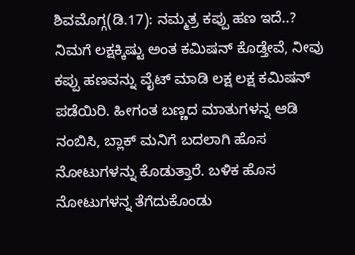ಶಿವಮೊಗ್ಗ(ಡಿ.17): ನಮ್ಮತ್ರ ಕಪ್ಪು ಹಣ ಇದೆ..? ನಿಮಗೆ ಲಕ್ಷಕ್ಕಿಷ್ಟು ಅಂತ ಕಮಿಷನ್ ಕೊಡ್ತೇವೆ, ನೀವು ಕಪ್ಪು ಹಣವನ್ನು ವೈಟ್ ಮಾಡಿ ಲಕ್ಷ ಲಕ್ಷ ಕಮಿಷನ್ ಪಡೆಯಿರಿ. ಹೀಗಂತ ಬಣ್ಣದ ಮಾತುಗಳನ್ನ ಆಡಿ ನಂಬಿಸಿ, ಬ್ಲಾಕ್ ಮನಿಗೆ ಬದಲಾಗಿ ಹೊಸ ನೋಟುಗಳನ್ನು ಕೊಡುತ್ತಾರೆ. ಬಳಿಕ ಹೊಸ ನೋಟುಗಳನ್ನ ತೆಗೆದುಕೊಂಡು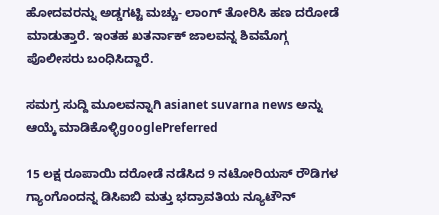ಹೋದವರನ್ನು ಅಡ್ಡಗಟ್ಟಿ ಮಚ್ಚು- ಲಾಂಗ್ ತೋರಿಸಿ ಹಣ ದರೋಡೆ ಮಾಡುತ್ತಾರೆ. ಇಂತಹ ಖತರ್ನಾಕ್ ಜಾಲವನ್ನ ಶಿವಮೊಗ್ಗ ಪೊಲೀಸರು ಬಂಧಿಸಿದ್ದಾರೆ.

ಸಮಗ್ರ ಸುದ್ದಿ ಮೂಲವನ್ನಾಗಿ asianet suvarna news ಅನ್ನು ಆಯ್ಕೆ ಮಾಡಿಕೊಳ್ಳಿgooglePreferred

15 ಲಕ್ಷ ರೂಪಾಯಿ ದರೋಡೆ ನಡೆಸಿದ 9 ನಟೋರಿಯಸ್ ರೌಡಿಗಳ ಗ್ಯಾಂಗೊಂದನ್ನ ಡಿಸಿಐಬಿ ಮತ್ತು ಭದ್ರಾವತಿಯ ನ್ಯೂಟೌನ್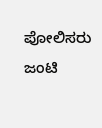ಪೋಲಿಸರು ಜಂಟಿ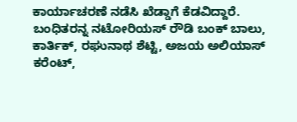ಕಾರ್ಯಾಚರಣೆ ನಡೆಸಿ ಖೆಡ್ಡಾಗೆ ಕೆಡವಿದ್ದಾರೆ. ಬಂಧಿತರನ್ನ ನಟೋರಿಯಸ್ ರೌಡಿ ಬಂಕ್ ಬಾಲು, ಕಾರ್ತಿಕ್‌, ರಘುನಾಥ ಶೆಟ್ಟಿ, ಅಜಯ ಅಲಿಯಾಸ್ ಕರೆಂಟ್,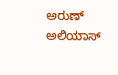ಅರುಣ್ ಅಲಿಯಾಸ್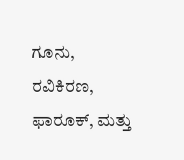ಗೂನು, ರವಿಕಿರಣ, ಫಾರೂಕ್, ಮತ್ತು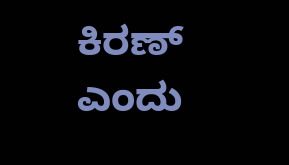ಕಿರಣ್ ಎಂದು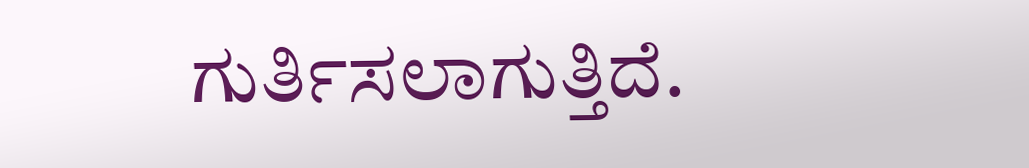ಗುರ್ತಿಸಲಾಗುತ್ತಿದೆ.